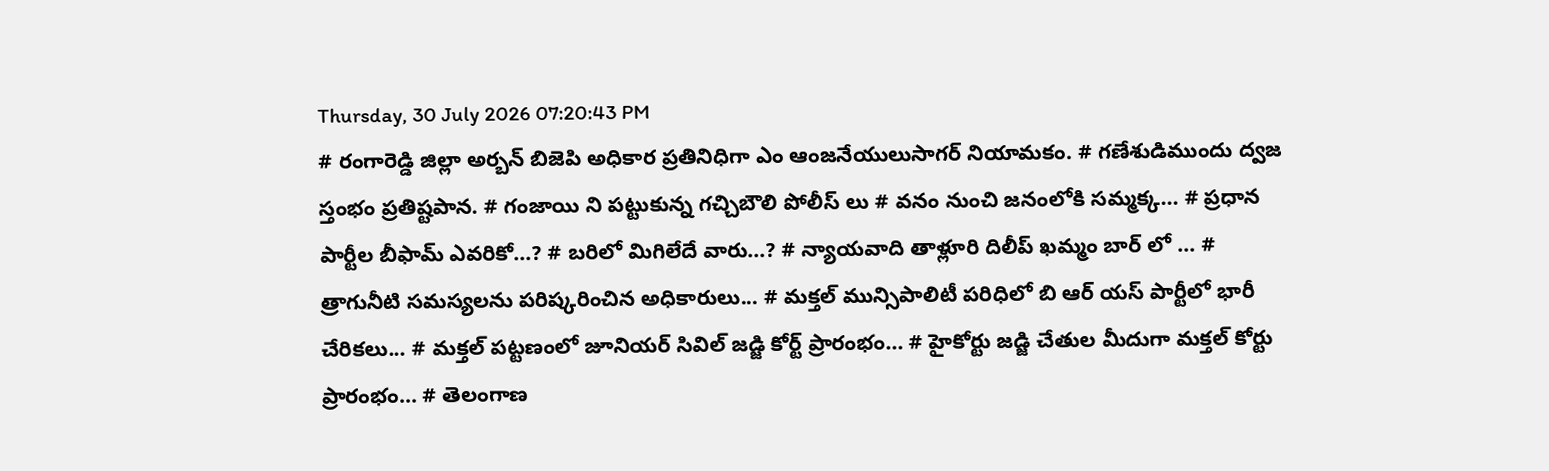Thursday, 30 July 2026 07:20:43 PM
# రంగారెడ్డి జిల్లా అర్బన్ బిజెపి అధికార ప్రతినిధిగా ఎం ఆంజనేయులుసాగర్ నియామకం. # గణేశుడిముందు ద్వజ స్తంభం ప్రతిష్టపాన. # గంజాయి ని పట్టుకున్న గచ్చిబౌలి పోలీస్ లు # వనం నుంచి జనంలోకి సమ్మక్క... # ప్రధాన పార్టీల బీఫామ్ ఎవరికో...? # బరిలో మిగిలేదే వారు...? # న్యాయవాది తాళ్లూరి దిలీప్ ఖమ్మం బార్ లో ... # త్రాగునీటి సమస్యలను పరిష్కరించిన అధికారులు... # మక్తల్ మున్సిపాలిటీ పరిధిలో బి ఆర్ యస్ పార్టీలో భారీ చేరికలు... # మక్తల్ పట్టణంలో జూనియర్ సివిల్ జడ్జి కోర్ట్ ప్రారంభం... # హైకోర్టు జడ్జి చేతుల మీదుగా మక్తల్ కోర్టు ప్రారంభం... # తెలంగాణ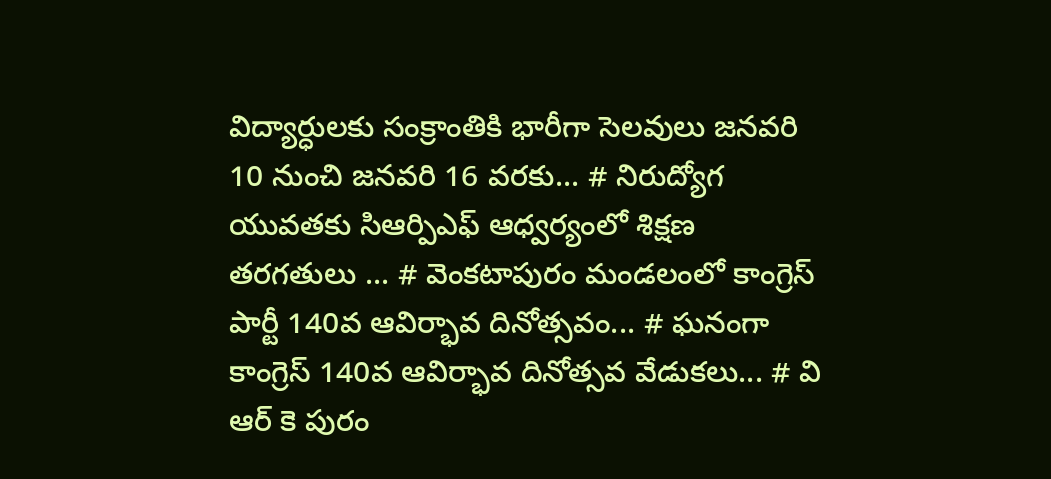విద్యార్ధులకు సంక్రాంతికి భారీగా సెలవులు జనవరి 10 నుంచి జనవరి 16 వరకు... # నిరుద్యోగ యువతకు సిఆర్పిఎఫ్ ఆధ్వర్యంలో శిక్షణ తరగతులు ... # వెంకటాపురం మండలంలో కాంగ్రెస్ పార్టీ 140వ ఆవిర్భావ దినోత్సవం... # ఘనంగా కాంగ్రెస్ 140వ ఆవిర్భావ దినోత్సవ వేడుకలు... # వి ఆర్ కె పురం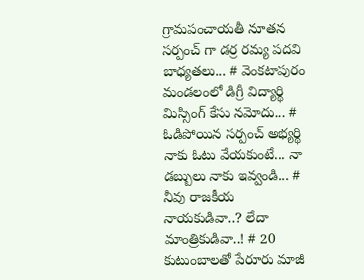గ్రామపంచాయతీ నూతన సర్పంచ్ గా డర్ర రమ్య పదవి బాధ్యతలు... # వెంకటాపురం మండలంలో డిగ్రీ విద్యార్థి మిస్సింగ్ కేసు నమోదు... # ఓడిపోయిన సర్పంచ్ అభ్యర్థి నాకు ఓటు వేయకుంటే... నా డబ్బులు నాకు ఇవ్వండి... # నీవు రాజకీయ నాయకుడివా..? లేదా మాంత్రికుడివా..! # 20 కుటుంబాలతో పేరూరు మాజీ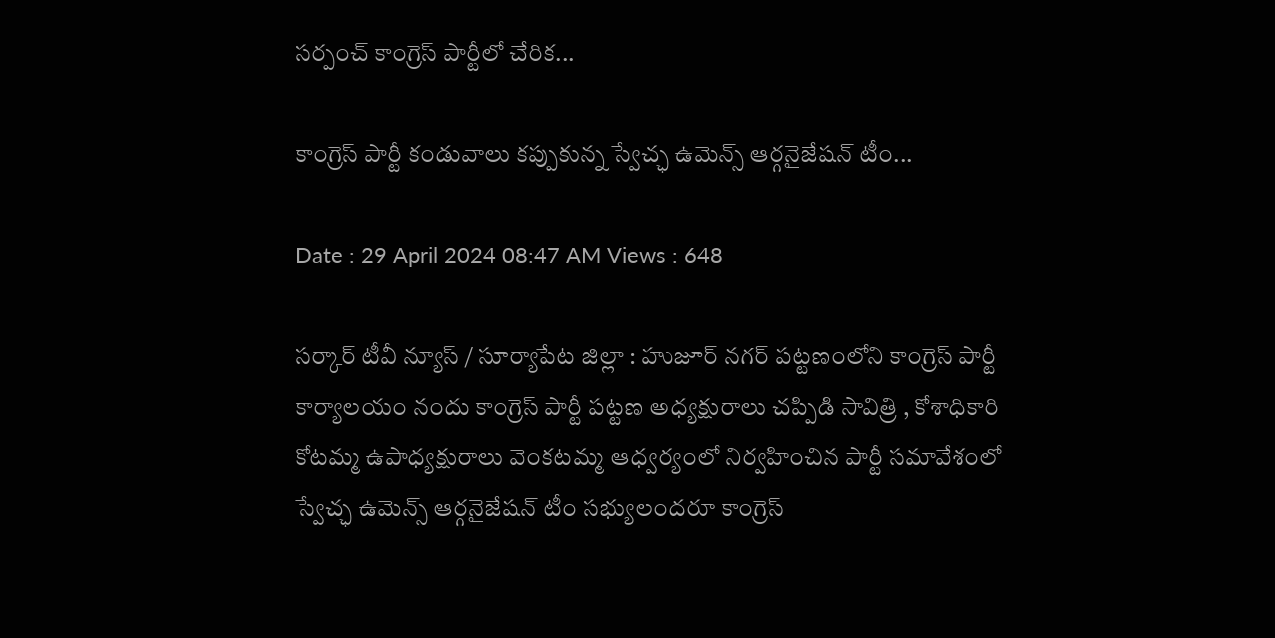సర్పంచ్ కాంగ్రెస్ పార్టీలో చేరిక...

కాంగ్రెస్ పార్టీ కండువాలు కప్పుకున్న స్వేచ్ఛ ఉమెన్స్ ఆర్గనైజేషన్ టీం...

Date : 29 April 2024 08:47 AM Views : 648

సర్కార్ టీవీ న్యూస్ / సూర్యాపేట జిల్లా : హుజూర్ నగర్ పట్టణంలోని కాంగ్రెస్ పార్టీ కార్యాలయం నందు కాంగ్రెస్ పార్టీ పట్టణ అధ్యక్షురాలు చప్పిడి సావిత్రి , కోశాధికారి కోటమ్మ ఉపాధ్యక్షురాలు వెంకటమ్మ ఆధ్వర్యంలో నిర్వహించిన పార్టీ సమావేశంలో స్వేచ్ఛ ఉమెన్స్ ఆర్గనైజేషన్ టీం సభ్యులందరూ కాంగ్రెస్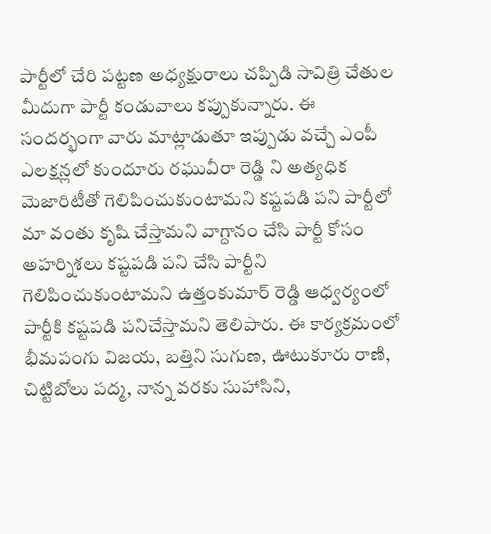పార్టీలో చేరి పట్టణ అధ్యక్షురాలు చప్పిడి సావిత్రి చేతుల మీదుగా పార్టీ కండువాలు కప్పుకున్నారు. ఈ సందర్భంగా వారు మాట్లాడుతూ ఇప్పుడు వచ్చే ఎంపీ ఎలక్షన్లలో కుందూరు రఘువీరా రెడ్డి ని అత్యధిక మెజారిటీతో గెలిపించుకుంటామని కష్టపడి పని పార్టీలో మా వంతు కృషి చేస్తామని వాగ్దానం చేసి పార్టీ కోసం అహర్నిశలు కష్టపడి పని చేసి పార్టీని గెలిపించుకుంటామని ఉత్తంకుమార్ రెడ్డి ఆధ్వర్యంలో పార్టీకి కష్టపడి పనిచేస్తామని తెలిపారు. ఈ కార్యక్రమంలో భీమపంగు విజయ, బత్తిని సుగుణ, ఊటుకూరు రాణి, చిట్టిబోలు పద్మ, నాన్న వరకు సుహాసిని,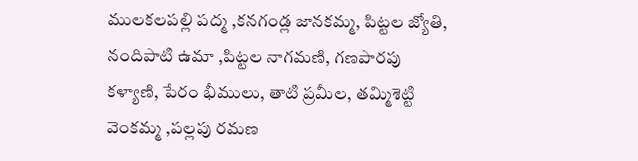ములకలపల్లి పద్మ ,కనగండ్ల జానకమ్మ, పిట్టల జ్యోతి, నందిపాటి ఉమా ,పిట్టల నాగమణి, గణపారపు కళ్యాణి, పేరం భీములు, తాటి ప్రమీల, తమ్మిశెట్టి వెంకమ్మ ,పల్లపు రమణ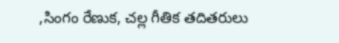,సింగం రేణుక, చల్ల గీతిక తదితరులు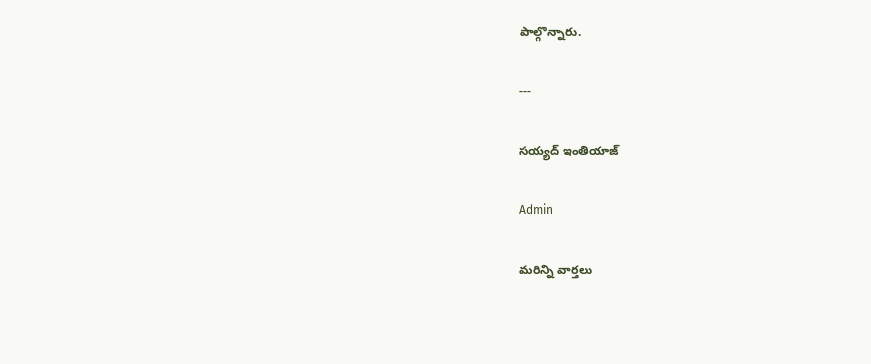పాల్గొన్నారు.

---

సయ్యద్ ఇంతియాజ్

Admin

మరిన్ని వార్తలు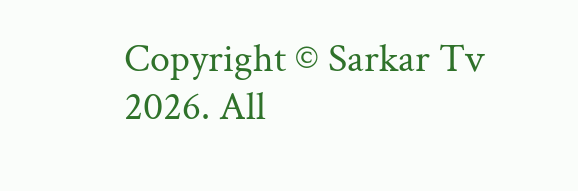Copyright © Sarkar Tv 2026. All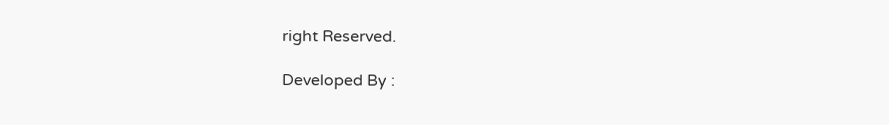right Reserved.

Developed By :